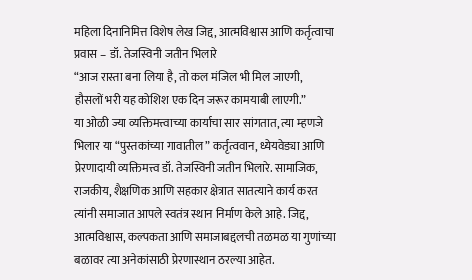महिला दिनानिमित्त विशेष लेख जिद्द, आत्मविश्वास आणि कर्तृत्वाचा प्रवास – डॉ. तेजस्विनी जतीन भिलारे
“आज रास्ता बना लिया है, तो कल मंजिल भी मिल जाएगी,
हौसलों भरी यह कोशिश एक दिन जरूर कामयाबी लाएगी.”
या ओळी ज्या व्यक्तिमत्त्वाच्या कार्याचा सार सांगतात, त्या म्हणजे भिलार या “पुस्तकांच्या गावातील” कर्तृत्ववान, ध्येयवेड्या आणि प्रेरणादायी व्यक्तिमत्त्व डॉ. तेजस्विनी जतीन भिलारे. सामाजिक, राजकीय, शैक्षणिक आणि सहकार क्षेत्रात सातत्याने कार्य करत त्यांनी समाजात आपले स्वतंत्र स्थान निर्माण केले आहे. जिद्द, आत्मविश्वास, कल्पकता आणि समाजाबद्दलची तळमळ या गुणांच्या बळावर त्या अनेकांसाठी प्रेरणास्थान ठरल्या आहेत.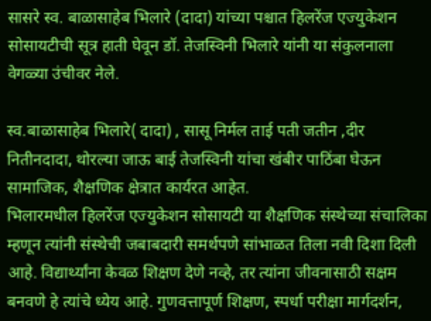सासरे स्व. बाळासाहेब भिलारे (दादा) यांच्या पश्चात हिलरेंज एज्युकेशन सोसायटीची सूत्र हाती घेवून डॉ. तेजस्विनी भिलारे यांनी या संकुलनाला वेगळ्या उंचीवर नेले.

स्व.बाळासाहेब भिलारे( दादा) , सासू निर्मल ताई पती जतीन ,दीर नितीनदादा, थोरल्या जाऊ बाई तेजस्विनी यांचा खंबीर पाठिंबा घेऊन सामाजिक, शैक्षणिक क्षेत्रात कार्यरत आहेत.
भिलारमधील हिलरेंज एज्युकेशन सोसायटी या शैक्षणिक संस्थेच्या संचालिका म्हणून त्यांनी संस्थेची जबाबदारी समर्थपणे सांभाळत तिला नवी दिशा दिली आहे. विद्यार्थ्यांना केवळ शिक्षण देणे नव्हे, तर त्यांना जीवनासाठी सक्षम बनवणे हे त्यांचे ध्येय आहे. गुणवत्तापूर्ण शिक्षण, स्पर्धा परीक्षा मार्गदर्शन,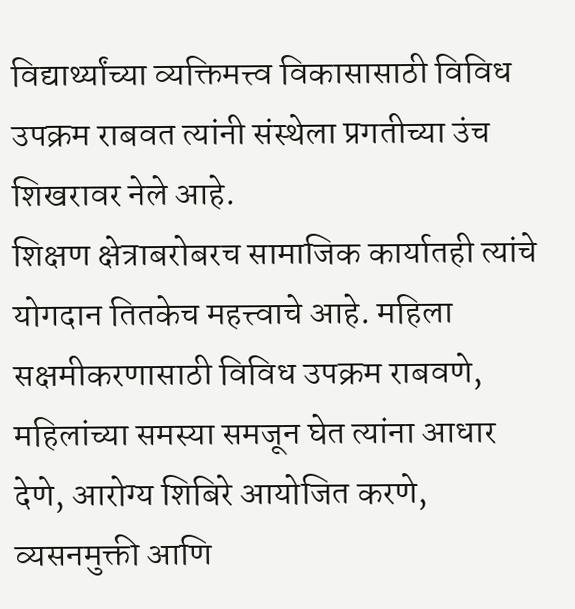विद्यार्थ्यांच्या व्यक्तिमत्त्व विकासासाठी विविध उपक्रम राबवत त्यांनी संस्थेला प्रगतीच्या उंच शिखरावर नेले आहे.
शिक्षण क्षेत्राबरोबरच सामाजिक कार्यातही त्यांचे योगदान तितकेच महत्त्वाचे आहे. महिला सक्षमीकरणासाठी विविध उपक्रम राबवणे, महिलांच्या समस्या समजून घेत त्यांना आधार देणे, आरोग्य शिबिरे आयोजित करणे, व्यसनमुक्ती आणि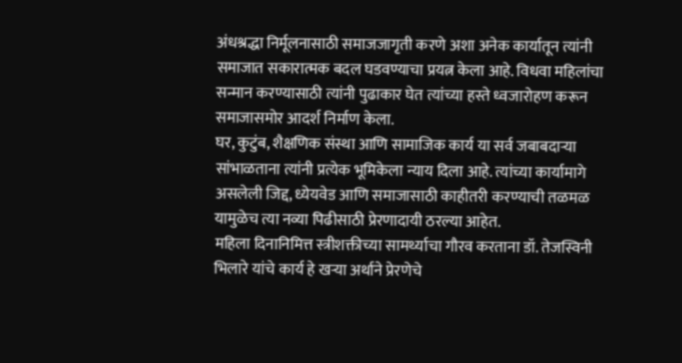अंधश्रद्धा निर्मूलनासाठी समाजजागृती करणे अशा अनेक कार्यातून त्यांनी समाजात सकारात्मक बदल घडवण्याचा प्रयत्न केला आहे. विधवा महिलांचा सन्मान करण्यासाठी त्यांनी पुढाकार घेत त्यांच्या हस्ते ध्वजारोहण करून समाजासमोर आदर्श निर्माण केला.
घर, कुटुंब, शैक्षणिक संस्था आणि सामाजिक कार्य या सर्व जबाबदाऱ्या सांभाळताना त्यांनी प्रत्येक भूमिकेला न्याय दिला आहे. त्यांच्या कार्यामागे असलेली जिद्द, ध्येयवेड आणि समाजासाठी काहीतरी करण्याची तळमळ यामुळेच त्या नव्या पिढीसाठी प्रेरणादायी ठरल्या आहेत.
महिला दिनानिमित्त स्त्रीशक्तीच्या सामर्थ्याचा गौरव करताना डॉ. तेजस्विनी भिलारे यांचे कार्य हे खऱ्या अर्थाने प्रेरणेचे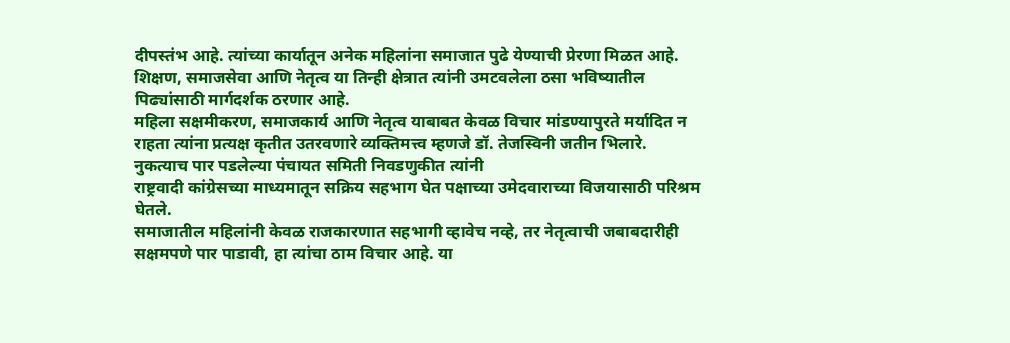दीपस्तंभ आहे. त्यांच्या कार्यातून अनेक महिलांना समाजात पुढे येण्याची प्रेरणा मिळत आहे. शिक्षण, समाजसेवा आणि नेतृत्व या तिन्ही क्षेत्रात त्यांनी उमटवलेला ठसा भविष्यातील पिढ्यांसाठी मार्गदर्शक ठरणार आहे.
महिला सक्षमीकरण, समाजकार्य आणि नेतृत्व याबाबत केवळ विचार मांडण्यापुरते मर्यादित न राहता त्यांना प्रत्यक्ष कृतीत उतरवणारे व्यक्तिमत्त्व म्हणजे डॉ. तेजस्विनी जतीन भिलारे. नुकत्याच पार पडलेल्या पंचायत समिती निवडणुकीत त्यांनी
राष्ट्रवादी कांग्रेसच्या माध्यमातून सक्रिय सहभाग घेत पक्षाच्या उमेदवाराच्या विजयासाठी परिश्रम घेतले.
समाजातील महिलांनी केवळ राजकारणात सहभागी व्हावेच नव्हे, तर नेतृत्वाची जबाबदारीही सक्षमपणे पार पाडावी, हा त्यांचा ठाम विचार आहे. या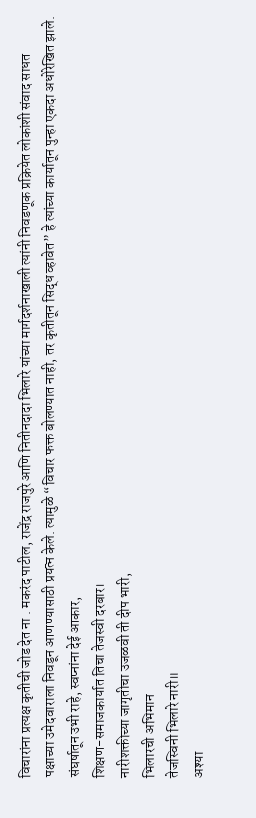विचारांना प्रत्यक्ष कृतीची जोड देत ना . मकरंद पाटील, राजेंद्र राजपुरे आणि नितीनदादा भिलारे यांच्या मार्गदर्शनाखाली त्यांनी निवडणूक प्रक्रियेत लोकांशी संवाद साधत पक्षाच्या उमेदवाराला निवडून आणण्यासाठी प्रयत्न केले. त्यामुळे “विचार फक्त बोलण्यात नाही, तर कृतीतून सिद्ध व्हावेत” हे त्यांच्या कार्यातून पुन्हा एकदा अधोरेखित झाले.
संघर्षातून उभी राहे, स्वप्नांना देई आकार,
शिक्षण-समाजकार्यात तिचा तेजस्वी दरबार।
नारीशक्तीच्या जागृतीचा उजळवी ती दीप भारी,
भिलारची अभिमान
तेजस्विनी भिलारे नारी॥
अश्या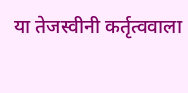या तेजस्वीनी कर्तृत्ववाला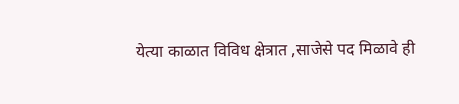येत्या काळात विविध क्षेत्रात ,साजेसे पद मिळावे ही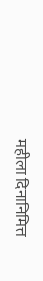महीला दिनानिमित्त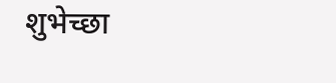शुभेच्छा